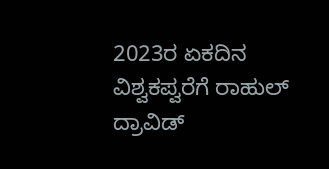2023ರ ಏಕದಿನ ವಿಶ್ವಕಪ್ವರೆಗೆ ರಾಹುಲ್ ದ್ರಾವಿಡ್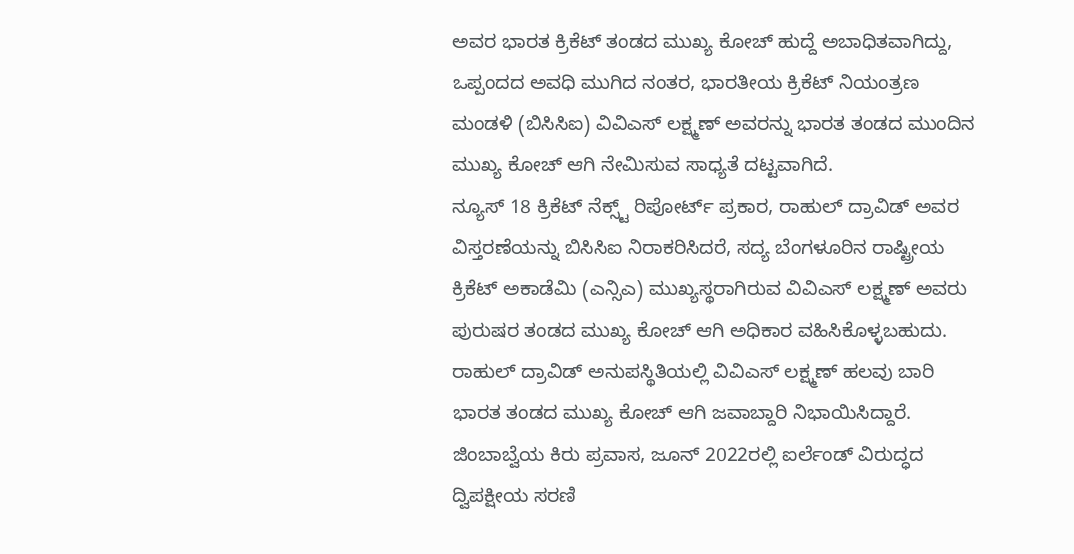ಅವರ ಭಾರತ ಕ್ರಿಕೆಟ್ ತಂಡದ ಮುಖ್ಯ ಕೋಚ್ ಹುದ್ದೆ ಅಬಾಧಿತವಾಗಿದ್ದು, ಒಪ್ಪಂದದ ಅವಧಿ ಮುಗಿದ ನಂತರ, ಭಾರತೀಯ ಕ್ರಿಕೆಟ್ ನಿಯಂತ್ರಣ ಮಂಡಳಿ (ಬಿಸಿಸಿಐ) ವಿವಿಎಸ್ ಲಕ್ಷ್ಮಣ್ ಅವರನ್ನು ಭಾರತ ತಂಡದ ಮುಂದಿನ ಮುಖ್ಯ ಕೋಚ್ ಆಗಿ ನೇಮಿಸುವ ಸಾಧ್ಯತೆ ದಟ್ಟವಾಗಿದೆ.
ನ್ಯೂಸ್ 18 ಕ್ರಿಕೆಟ್ ನೆಕ್ಸ್ಟ್ ರಿಪೋರ್ಟ್ ಪ್ರಕಾರ, ರಾಹುಲ್ ದ್ರಾವಿಡ್ ಅವರ ವಿಸ್ತರಣೆಯನ್ನು ಬಿಸಿಸಿಐ ನಿರಾಕರಿಸಿದರೆ, ಸದ್ಯ ಬೆಂಗಳೂರಿನ ರಾಷ್ಟ್ರೀಯ ಕ್ರಿಕೆಟ್ ಅಕಾಡೆಮಿ (ಎನ್ಸಿಎ) ಮುಖ್ಯಸ್ಥರಾಗಿರುವ ವಿವಿಎಸ್ ಲಕ್ಷ್ಮಣ್ ಅವರು ಪುರುಷರ ತಂಡದ ಮುಖ್ಯ ಕೋಚ್ ಆಗಿ ಅಧಿಕಾರ ವಹಿಸಿಕೊಳ್ಳಬಹುದು.
ರಾಹುಲ್ ದ್ರಾವಿಡ್ ಅನುಪಸ್ಥಿತಿಯಲ್ಲಿ ವಿವಿಎಸ್ ಲಕ್ಷ್ಮಣ್ ಹಲವು ಬಾರಿ ಭಾರತ ತಂಡದ ಮುಖ್ಯ ಕೋಚ್ ಆಗಿ ಜವಾಬ್ದಾರಿ ನಿಭಾಯಿಸಿದ್ದಾರೆ. ಜಿಂಬಾಬ್ವೆಯ ಕಿರು ಪ್ರವಾಸ, ಜೂನ್ 2022ರಲ್ಲಿ ಐರ್ಲೆಂಡ್ ವಿರುದ್ಧದ ದ್ವಿಪಕ್ಷೀಯ ಸರಣಿ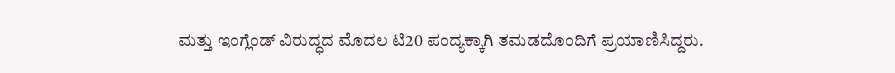ಮತ್ತು ಇಂಗ್ಲೆಂಡ್ ವಿರುದ್ಧದ ಮೊದಲ ಟಿ20 ಪಂದ್ಯಕ್ಕಾಗಿ ತಮಡದೊಂದಿಗೆ ಪ್ರಯಾಣಿಸಿದ್ದರು.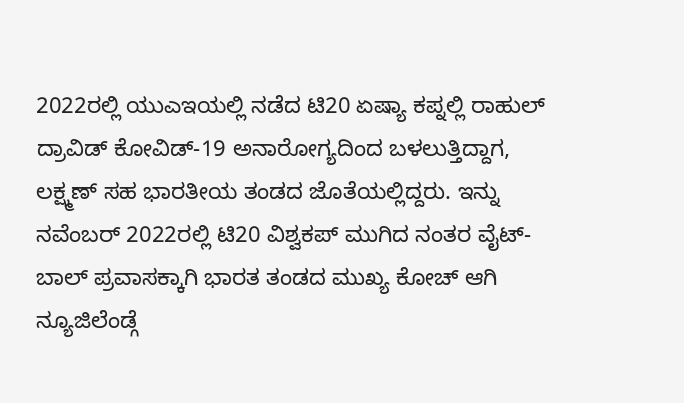2022ರಲ್ಲಿ ಯುಎಇಯಲ್ಲಿ ನಡೆದ ಟಿ20 ಏಷ್ಯಾ ಕಪ್ನಲ್ಲಿ ರಾಹುಲ್ ದ್ರಾವಿಡ್ ಕೋವಿಡ್-19 ಅನಾರೋಗ್ಯದಿಂದ ಬಳಲುತ್ತಿದ್ದಾಗ, ಲಕ್ಷ್ಮಣ್ ಸಹ ಭಾರತೀಯ ತಂಡದ ಜೊತೆಯಲ್ಲಿದ್ದರು. ಇನ್ನು ನವೆಂಬರ್ 2022ರಲ್ಲಿ ಟಿ20 ವಿಶ್ವಕಪ್ ಮುಗಿದ ನಂತರ ವೈಟ್-ಬಾಲ್ ಪ್ರವಾಸಕ್ಕಾಗಿ ಭಾರತ ತಂಡದ ಮುಖ್ಯ ಕೋಚ್ ಆಗಿ ನ್ಯೂಜಿಲೆಂಡ್ಗೆ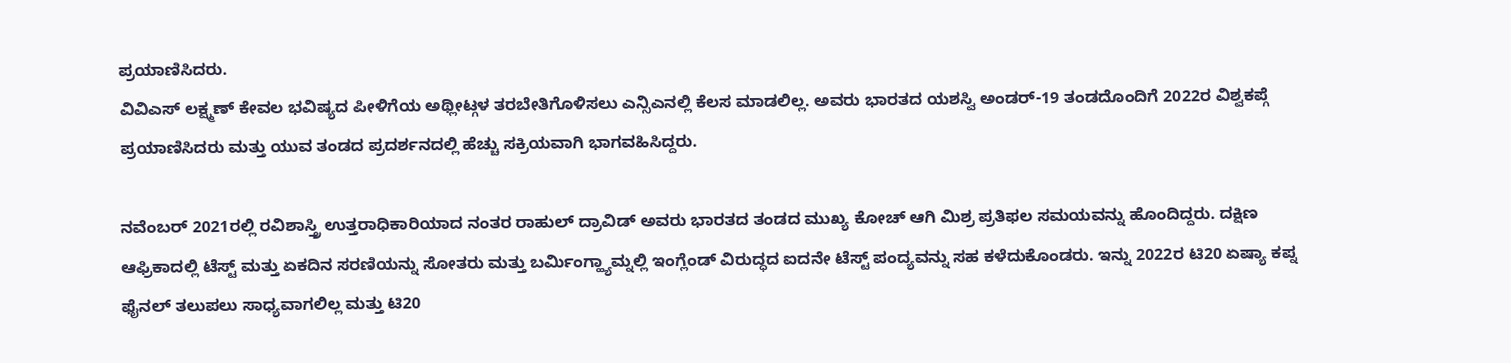ಪ್ರಯಾಣಿಸಿದರು.
ವಿವಿಎಸ್ ಲಕ್ಷ್ಮಣ್ ಕೇವಲ ಭವಿಷ್ಯದ ಪೀಳಿಗೆಯ ಅಥ್ಲೀಟ್ಗಳ ತರಬೇತಿಗೊಳಿಸಲು ಎನ್ಸಿಎನಲ್ಲಿ ಕೆಲಸ ಮಾಡಲಿಲ್ಲ. ಅವರು ಭಾರತದ ಯಶಸ್ವಿ ಅಂಡರ್-19 ತಂಡದೊಂದಿಗೆ 2022ರ ವಿಶ್ವಕಪ್ಗೆ ಪ್ರಯಾಣಿಸಿದರು ಮತ್ತು ಯುವ ತಂಡದ ಪ್ರದರ್ಶನದಲ್ಲಿ ಹೆಚ್ಚು ಸಕ್ರಿಯವಾಗಿ ಭಾಗವಹಿಸಿದ್ದರು.

ನವೆಂಬರ್ 2021ರಲ್ಲಿ ರವಿಶಾಸ್ತ್ರಿ ಉತ್ತರಾಧಿಕಾರಿಯಾದ ನಂತರ ರಾಹುಲ್ ದ್ರಾವಿಡ್ ಅವರು ಭಾರತದ ತಂಡದ ಮುಖ್ಯ ಕೋಚ್ ಆಗಿ ಮಿಶ್ರ ಪ್ರತಿಫಲ ಸಮಯವನ್ನು ಹೊಂದಿದ್ದರು. ದಕ್ಷಿಣ ಆಫ್ರಿಕಾದಲ್ಲಿ ಟೆಸ್ಟ್ ಮತ್ತು ಏಕದಿನ ಸರಣಿಯನ್ನು ಸೋತರು ಮತ್ತು ಬರ್ಮಿಂಗ್ಹ್ಯಾಮ್ನಲ್ಲಿ ಇಂಗ್ಲೆಂಡ್ ವಿರುದ್ಧದ ಐದನೇ ಟೆಸ್ಟ್ ಪಂದ್ಯವನ್ನು ಸಹ ಕಳೆದುಕೊಂಡರು. ಇನ್ನು 2022ರ ಟಿ20 ಏಷ್ಯಾ ಕಪ್ನ ಫೈನಲ್ ತಲುಪಲು ಸಾಧ್ಯವಾಗಲಿಲ್ಲ ಮತ್ತು ಟಿ20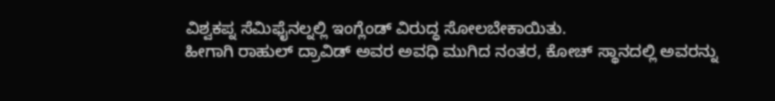ವಿಶ್ವಕಪ್ನ ಸೆಮಿಫೈನಲ್ನಲ್ಲಿ ಇಂಗ್ಲೆಂಡ್ ವಿರುದ್ಧ ಸೋಲಬೇಕಾಯಿತು.
ಹೀಗಾಗಿ ರಾಹುಲ್ ದ್ರಾವಿಡ್ ಅವರ ಅವಧಿ ಮುಗಿದ ನಂತರ, ಕೋಚ್ ಸ್ಥಾನದಲ್ಲಿ ಅವರನ್ನು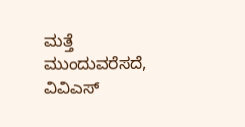ಮತ್ತೆ ಮುಂದುವರೆಸದೆ, ವಿವಿಎಸ್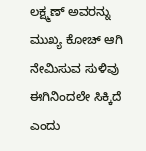ಲಕ್ಷ್ಮಣ್ ಅವರನ್ನು ಮುಖ್ಯ ಕೋಚ್ ಆಗಿ ನೇಮಿಸುವ ಸುಳಿವು ಈಗಿನಿಂದಲೇ ಸಿಕ್ಕಿದೆ ಎಂದು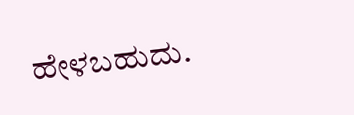ಹೇಳಬಹುದು.